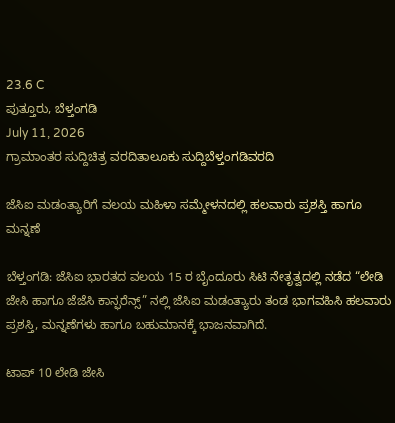23.6 C
ಪುತ್ತೂರು, ಬೆಳ್ತಂಗಡಿ
July 11, 2026
ಗ್ರಾಮಾಂತರ ಸುದ್ದಿಚಿತ್ರ ವರದಿತಾಲೂಕು ಸುದ್ದಿಬೆಳ್ತಂಗಡಿವರದಿ

ಜೆಸಿಐ ಮಡಂತ್ಯಾರಿಗೆ ವಲಯ ಮಹಿಳಾ ಸಮ್ಮೇಳನದಲ್ಲಿ ಹಲವಾರು ಪ್ರಶಸ್ತಿ ಹಾಗೂ ಮನ್ನಣೆ

ಬೆಳ್ತಂಗಡಿ: ಜೆಸಿಐ ಭಾರತದ ವಲಯ 15 ರ ಬೈಂದೂರು ಸಿಟಿ ನೇತೃತ್ವದಲ್ಲಿ ನಡೆದ “ಲೇಡಿ ಜೇಸಿ ಹಾಗೂ ಜೆಜೆಸಿ ಕಾನ್ಫರೆನ್ಸ್” ನಲ್ಲಿ ಜೆಸಿಐ ಮಡಂತ್ಯಾರು ತಂಡ ಭಾಗವಹಿಸಿ ಹಲವಾರು ಪ್ರಶಸ್ತಿ, ಮನ್ನಣೆಗಳು ಹಾಗೂ ಬಹುಮಾನಕ್ಕೆ ಭಾಜನವಾಗಿದೆ.

ಟಾಪ್ 10 ಲೇಡಿ ಜೇಸಿ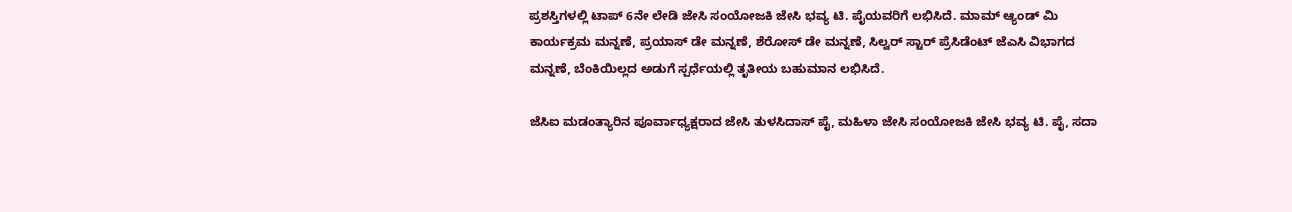ಪ್ರಶಸ್ತಿಗಳಲ್ಲಿ‌ ಟಾಪ್ 6ನೇ ಲೇಡಿ ಜೇಸಿ ಸಂಯೋಜಕಿ ಜೇಸಿ ಭವ್ಯ ಟಿ. ಪೈಯವರಿಗೆ ಲಭಿಸಿದೆ. ಮಾಮ್ ಆ್ಯಂಡ್ ಮಿ ಕಾರ್ಯಕ್ರಮ ಮನ್ನಣೆ, ಪ್ರಯಾಸ್ ಡೇ ಮನ್ನಣೆ, ಶೆರೋಸ್ ಡೇ ಮನ್ನಣೆ, ಸಿಲ್ವರ್ ಸ್ಟಾರ್ ಪ್ರೆಸಿಡೆಂಟ್ ಜೆಎಸಿ ವಿಭಾಗದ ಮನ್ನಣೆ, ಬೆಂಕಿಯಿಲ್ಲದ ಅಡುಗೆ ಸ್ಪರ್ಧೆಯಲ್ಲಿ ತೃತೀಯ ಬಹುಮಾನ ಲಭಿಸಿದೆ.

ಜೆಸಿಐ ಮಡಂತ್ಯಾರಿನ ಪೂರ್ವಾಧ್ಯಕ್ಷರಾದ ಜೇಸಿ ತುಳಸಿದಾಸ್ ಪೈ, ಮಹಿಳಾ ಜೇಸಿ ಸಂಯೋಜಕಿ ಜೇಸಿ ಭವ್ಯ ಟಿ. ಪೈ, ಸದಾ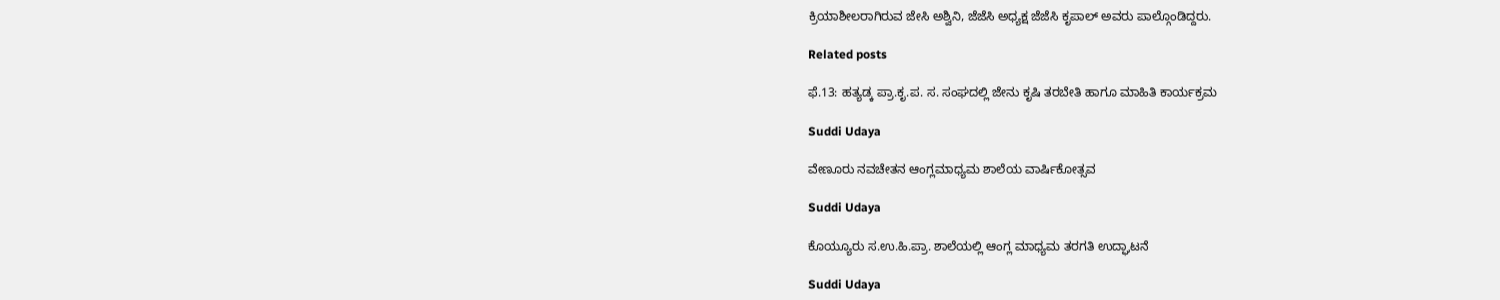ಕ್ರಿಯಾಶೀಲರಾಗಿರುವ ಜೇಸಿ ಅಶ್ವಿನಿ, ಜೆಜೆಸಿ ಅಧ್ಯಕ್ಷ ಜೆಜೆಸಿ ಕೃಪಾಲ್ ಅವರು ಪಾಲ್ಗೊಂಡಿದ್ದರು.

Related posts

ಫೆ.13: ಹತ್ಯಡ್ಕ ಪ್ರಾ.ಕೃ.ಪ. ಸ. ಸಂಘದಲ್ಲಿ ಜೇನು ಕೃಷಿ ತರಬೇತಿ ಹಾಗೂ ಮಾಹಿತಿ ಕಾರ್ಯಕ್ರಮ

Suddi Udaya

ವೇಣೂರು ನವಚೇತನ ಆಂಗ್ಲಮಾಧ್ಯಮ ಶಾಲೆಯ ವಾರ್ಷಿಕೋತ್ಸವ

Suddi Udaya

ಕೊಯ್ಯೂರು ಸ.ಉ.ಹಿ.ಪ್ರಾ. ಶಾಲೆಯಲ್ಲಿ ಆಂಗ್ಲ ಮಾಧ್ಯಮ ತರಗತಿ ಉದ್ಘಾಟನೆ

Suddi Udaya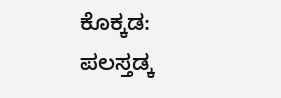ಕೊಕ್ಕಡ: ಪಲಸ್ತಡ್ಕ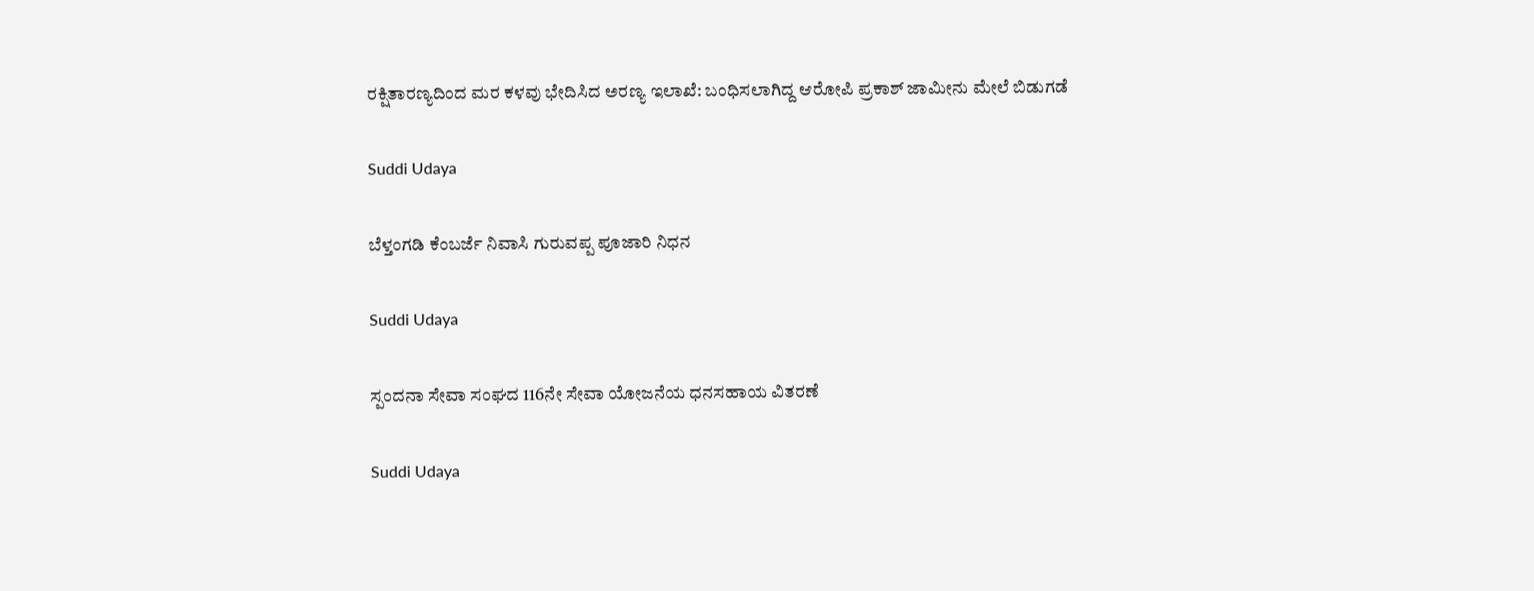ರಕ್ಷಿತಾರಣ್ಯದಿಂದ ಮರ ಕಳವು ಭೇದಿಸಿದ ಅರಣ್ಯ ಇಲಾಖೆ: ಬಂಧಿಸಲಾಗಿದ್ದ ಆರೋಪಿ ಪ್ರಕಾಶ್ ಜಾಮೀನು ಮೇಲೆ ಬಿಡುಗಡೆ

Suddi Udaya

ಬೆಳ್ತಂಗಡಿ ಕೆಂಬರ್ಜೆ ನಿವಾಸಿ ಗುರುವಪ್ಪ ಪೂಜಾರಿ ನಿಧನ

Suddi Udaya

ಸ್ಪಂದನಾ ಸೇವಾ ಸಂಘದ 116ನೇ ಸೇವಾ ಯೋಜನೆಯ ಧನಸಹಾಯ ವಿತರಣೆ

Suddi Udaya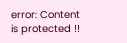error: Content is protected !!